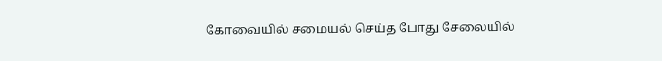கோவையில் சமையல் செய்த போது சேலையில்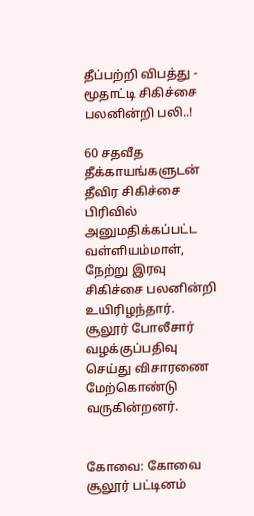தீப்பற்றி விபத்து - மூதாட்டி சிகிச்சை பலனின்றி பலி..!

60 சதவீத தீக்காயங்களுடன் தீவிர சிகிச்சை பிரிவில் அனுமதிக்கப்பட்ட வள்ளியம்மாள், நேற்று இரவு சிகிச்சை பலனின்றி உயிரிழந்தார். சூலூர் போலீசார் வழக்குப்பதிவு செய்து விசாரணை மேற்கொண்டு வருகின்றனர்.


கோவை: கோவை சூலூர் பட்டினம்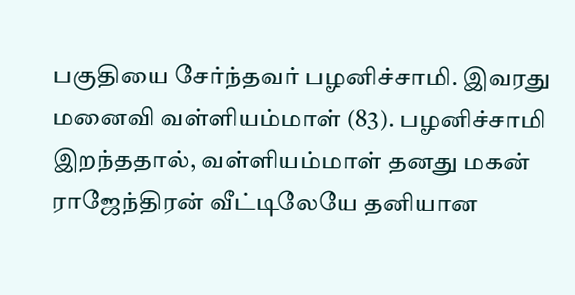பகுதியை சேர்ந்தவர் பழனிச்சாமி. இவரது மனைவி வள்ளியம்மாள் (83). பழனிச்சாமி இறந்ததால், வள்ளியம்மாள் தனது மகன் ராஜேந்திரன் வீட்டிலேயே தனியான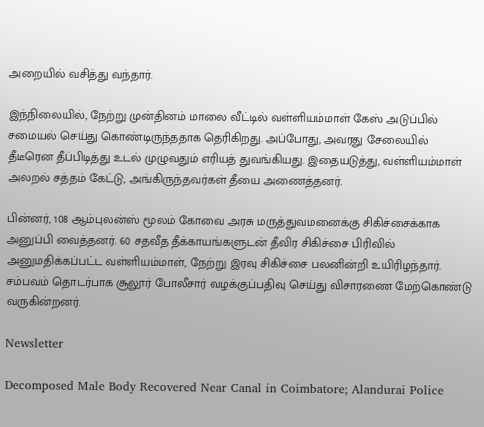அறையில் வசித்து வந்தார்.

இந்நிலையில், நேற்று முன்தினம் மாலை வீட்டில் வள்ளியம்மாள் கேஸ் அடுப்பில் சமையல் செய்து கொண்டிருந்ததாக தெரிகிறது. அப்போது, அவரது சேலையில் தீடீரென தீப்பிடித்து உடல் முழுவதும் எரியத் துவங்கியது. இதையடுத்து, வள்ளியம்மாள் அலறல் சத்தம் கேட்டு, அங்கிருந்தவர்கள் தீயை அணைத்தனர்.

பின்னர், 108 ஆம்புலன்ஸ் மூலம் கோவை அரசு மருத்துவமனைக்கு சிகிச்சைக்காக அனுப்பி வைத்தனர். 60 சதவீத தீக்காயங்களுடன் தீவிர சிகிச்சை பிரிவில் அனுமதிக்கப்பட்ட வள்ளியம்மாள், நேற்று இரவு சிகிச்சை பலனின்றி உயிரிழந்தார். சம்பவம் தொடர்பாக சூலூர் போலீசார் வழக்குப்பதிவு செய்து விசாரணை மேற்கொண்டு வருகின்றனர்.

Newsletter

Decomposed Male Body Recovered Near Canal in Coimbatore; Alandurai Police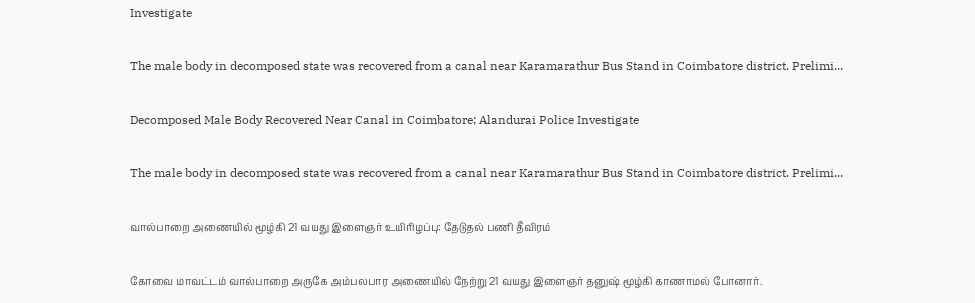Investigate

The male body in decomposed state was recovered from a canal near Karamarathur Bus Stand in Coimbatore district. Prelimi...

Decomposed Male Body Recovered Near Canal in Coimbatore; Alandurai Police Investigate

The male body in decomposed state was recovered from a canal near Karamarathur Bus Stand in Coimbatore district. Prelimi...

வால்பாறை அணையில் மூழ்கி 21 வயது இளைஞர் உயிரிழப்பு: தேடுதல் பணி தீவிரம்

கோவை மாவட்டம் வால்பாறை அருகே அம்பலபார அணையில் நேற்று 21 வயது இளைஞர் தனுஷ் மூழ்கி காணாமல் போனார்.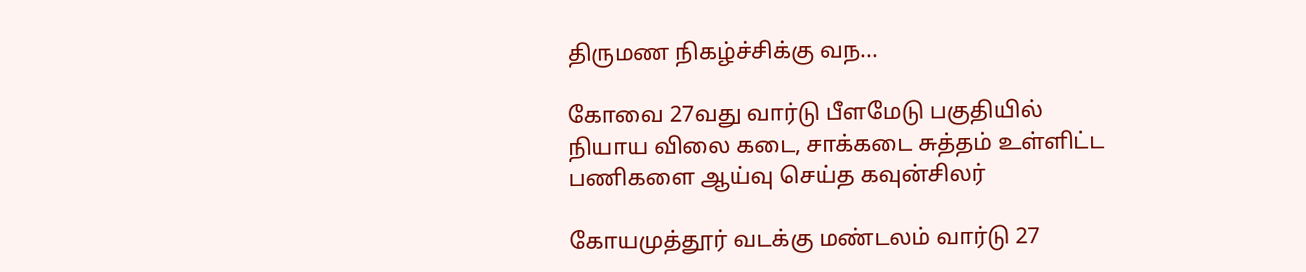திருமண நிகழ்ச்சிக்கு வந...

கோவை 27வது வார்டு பீளமேடு பகுதியில் நியாய விலை கடை, சாக்கடை சுத்தம் உள்ளிட்ட பணிகளை ஆய்வு செய்த கவுன்சிலர்

கோயமுத்தூர் வடக்கு மண்டலம் வார்டு 27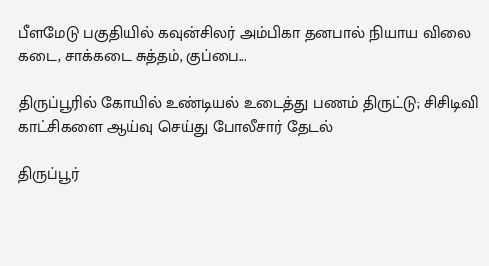பீளமேடு பகுதியில் கவுன்சிலர் அம்பிகா தனபால் நியாய விலை கடை, சாக்கடை சுத்தம், குப்பை...

திருப்பூரில் கோயில் உண்டியல் உடைத்து பணம் திருட்டு; சிசிடிவி காட்சிகளை ஆய்வு செய்து போலீசார் தேடல்

திருப்பூர்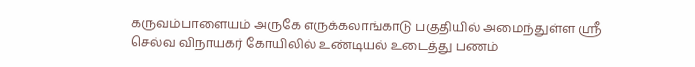கருவம்பாளையம் அருகே எருக்கலாங்காடு பகுதியில் அமைந்துள்ள ஸ்ரீ செல்வ விநாயகர் கோயிலில் உண்டியல் உடைத்து பணம்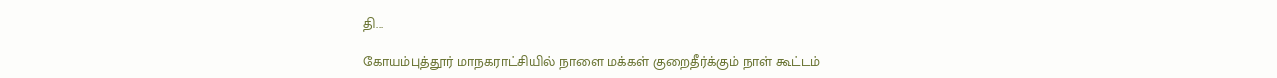தி...

கோயம்புத்தூர் மாநகராட்சியில் நாளை மக்கள் குறைதீர்க்கும் நாள் கூட்டம்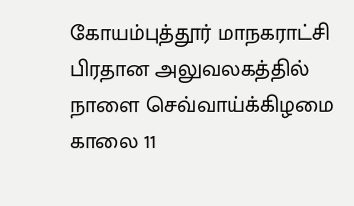கோயம்புத்தூர் மாநகராட்சி பிரதான அலுவலகத்தில் நாளை செவ்வாய்க்கிழமை காலை 11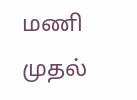மணி முதல்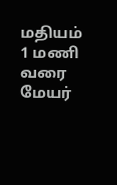மதியம் 1 மணி வரை மேயர்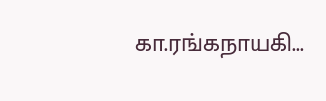கா.ரங்கநாயகி...